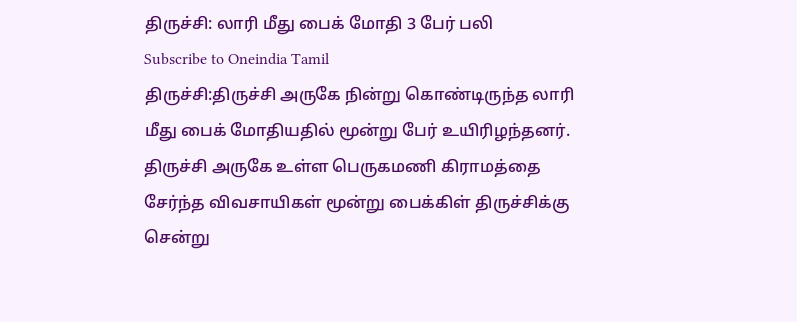திருச்சி: லாரி மீது பைக் மோதி 3 பேர் பலி
Subscribe to Oneindia Tamil
திருச்சி:திருச்சி அருகே நின்று கொண்டிருந்த லாரி மீது பைக் மோதியதில் மூன்று பேர் உயிரிழந்தனர்.
திருச்சி அருகே உள்ள பெருகமணி கிராமத்தை சேர்ந்த விவசாயிகள் மூன்று பைக்கிள் திருச்சிக்கு சென்று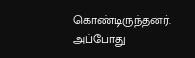கொண்டிருந்தனர். அப்போது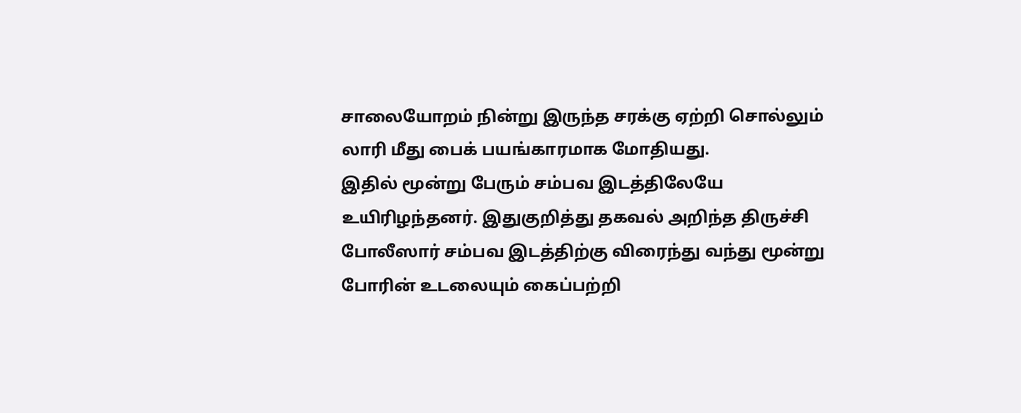சாலையோறம் நின்று இருந்த சரக்கு ஏற்றி சொல்லும் லாரி மீது பைக் பயங்காரமாக மோதியது.
இதில் மூன்று பேரும் சம்பவ இடத்திலேயே உயிரிழந்தனர். இதுகுறித்து தகவல் அறிந்த திருச்சி போலீஸார் சம்பவ இடத்திற்கு விரைந்து வந்து மூன்று போரின் உடலையும் கைப்பற்றி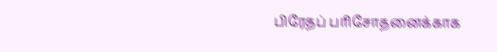பிரேதப் பரிசோதனைக்காக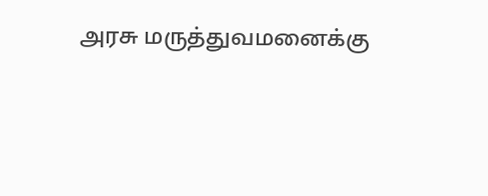அரசு மருத்துவமனைக்கு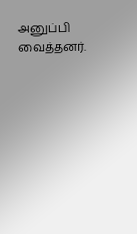அனுப்பி வைத்தனர்.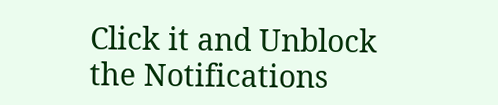Click it and Unblock the Notifications